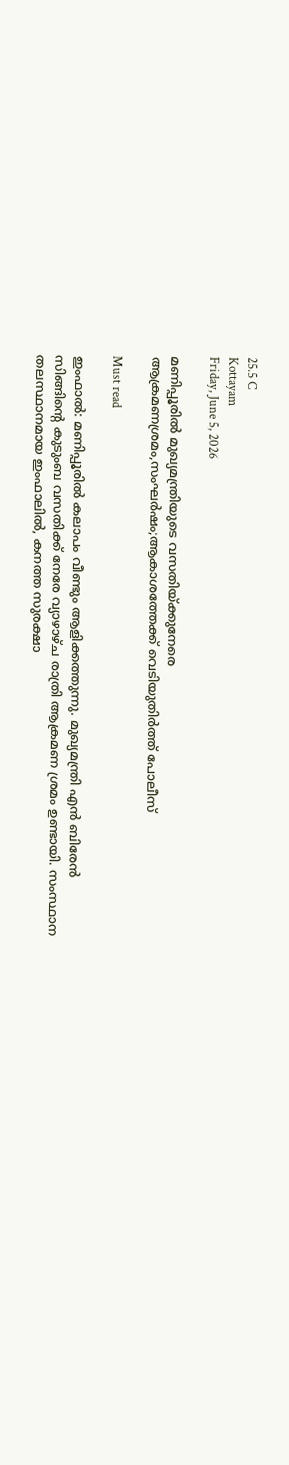25.5 C
Kottayam
Friday, June 5, 2026

മണിപ്പൂരില്‍ മുഖ്യമന്ത്രിയുടെ വസതിയ്ക്കുനേരെ ആക്രമണശ്രമം,സംഘര്‍ഷം;ആകാശത്തേക്ക് വെടിയുതിര്‍ത്ത് പോലീസ്‌

Must read

ഇംഫാൽ: മണിപ്പൂരിൽ കലാപം വീണ്ടും ആളിക്കത്തുന്നു. മുഖ്യമന്ത്രി എൻ ബിരേൻ സിങ്ങിന്റെ കുടുംബ വസതിക്ക് നേരേ വ്യാഴാഴ്ച രാത്രി ആക്രമണ ശ്രമം ഉണ്ടായി. സംസ്ഥാന തലസ്ഥാനമായ ഇംഫാലിൽ, കനത്ത സുരക്ഷാ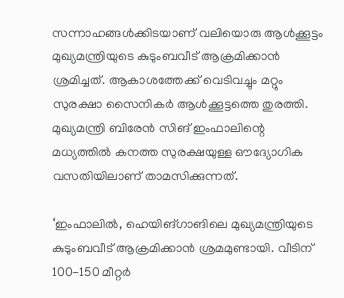സന്നാഹങ്ങൾക്കിടയാണ് വലിയൊരു ആൾക്കൂട്ടം മുഖ്യമന്ത്രിയുടെ കുടുംബവീട് ആക്രമിക്കാൻ ശ്രമിച്ചത്. ആകാശത്തേക്ക് വെടിവച്ചും മറ്റും സുരക്ഷാ സൈനികർ ആൾക്കൂട്ടത്തെ തുരത്തി. മുഖ്യമന്ത്രി ബിരേൻ സിങ് ഇംഫാലിന്റെ മധ്യത്തിൽ കനത്ത സുരക്ഷയുള്ള ഔദ്യോഗിക വസതിയിലാണ് താമസിക്കുന്നത്.

‘ഇംഫാലിൽ, ഹെയിങ്ഗാങിലെ മുഖ്യമന്ത്രിയുടെ കുടുംബവീട് ആക്രമിക്കാൻ ശ്രമമുണ്ടായി. വീടിന് 100-150 മീറ്റർ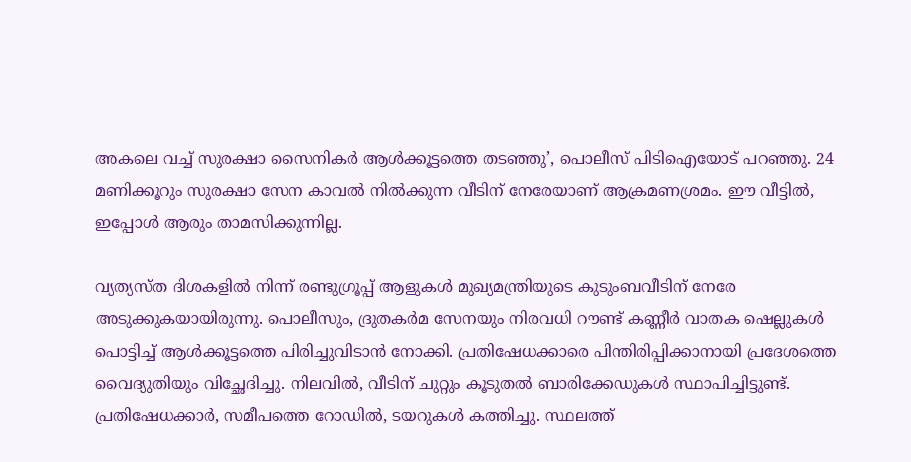അകലെ വച്ച് സുരക്ഷാ സൈനികർ ആൾക്കൂട്ടത്തെ തടഞ്ഞു’, പൊലീസ് പിടിഐയോട് പറഞ്ഞു. 24 മണിക്കൂറും സുരക്ഷാ സേന കാവൽ നിൽക്കുന്ന വീടിന് നേരേയാണ് ആക്രമണശ്രമം. ഈ വീട്ടിൽ, ഇപ്പോൾ ആരും താമസിക്കുന്നില്ല.

വ്യത്യസ്ത ദിശകളിൽ നിന്ന് രണ്ടുഗ്രൂപ്പ് ആളുകൾ മുഖ്യമന്ത്രിയുടെ കുടുംബവീടിന് നേരേ അടുക്കുകയായിരുന്നു. പൊലീസും, ദ്രുതകർമ സേനയും നിരവധി റൗണ്ട് കണ്ണീർ വാതക ഷെല്ലുകൾ പൊട്ടിച്ച് ആൾക്കൂട്ടത്തെ പിരിച്ചുവിടാൻ നോക്കി. പ്രതിഷേധക്കാരെ പിന്തിരിപ്പിക്കാനായി പ്രദേശത്തെ വൈദ്യുതിയും വിച്ഛേദിച്ചു. നിലവിൽ, വീടിന് ചുറ്റും കൂടുതൽ ബാരിക്കേഡുകൾ സ്ഥാപിച്ചിട്ടുണ്ട്. പ്രതിഷേധക്കാർ, സമീപത്തെ റോഡിൽ, ടയറുകൾ കത്തിച്ചു. സ്ഥലത്ത്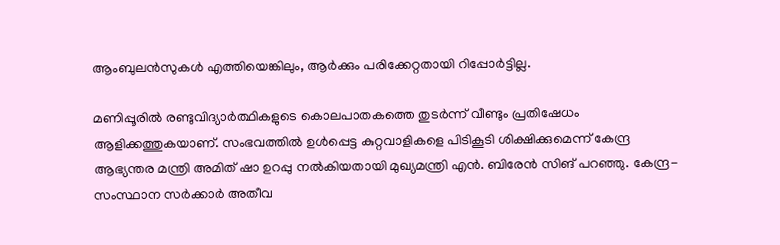ആംബുലൻസുകൾ എത്തിയെങ്കിലും, ആർക്കും പരിക്കേറ്റതായി റിപ്പോർട്ടില്ല.

മണിപ്പൂരിൽ രണ്ടുവിദ്യാർത്ഥികളുടെ കൊലപാതകത്തെ തുടർന്ന് വീണ്ടും പ്രതിഷേധം ആളിക്കത്തുകയാണ്. സംഭവത്തിൽ ഉൾപ്പെട്ട കുറ്റവാളികളെ പിടികൂടി ശിക്ഷിക്കുമെന്ന് കേന്ദ്ര ആഭ്യന്തര മന്ത്രി അമിത് ഷാ ഉറപ്പു നൽകിയതായി മുഖ്യമന്ത്രി എൻ. ബിരേൻ സിങ് പറഞ്ഞു. കേന്ദ്ര-സംസ്ഥാന സർക്കാർ അതീവ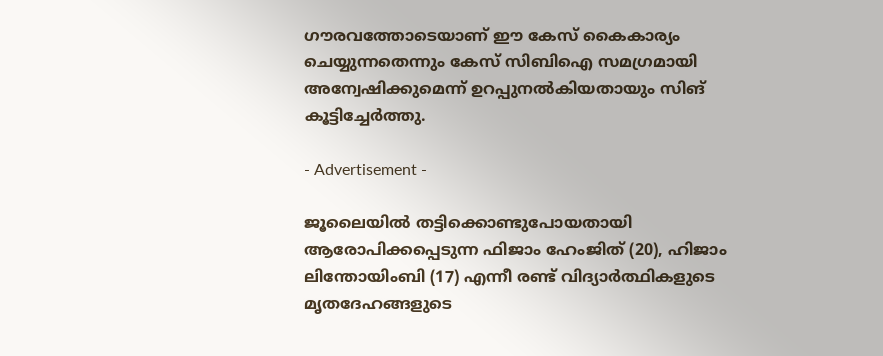ഗൗരവത്തോടെയാണ് ഈ കേസ് കൈകാര്യം ചെയ്യുന്നതെന്നും കേസ് സിബിഐ സമഗ്രമായി അന്വേഷിക്കുമെന്ന് ഉറപ്പുനൽകിയതായും സിങ് കൂട്ടിച്ചേർത്തു.

- Advertisement -

ജൂലൈയിൽ തട്ടിക്കൊണ്ടുപോയതായി ആരോപിക്കപ്പെടുന്ന ഫിജാം ഹേംജിത് (20), ഹിജാം ലിന്തോയിംബി (17) എന്നീ രണ്ട് വിദ്യാർത്ഥികളുടെ മൃതദേഹങ്ങളുടെ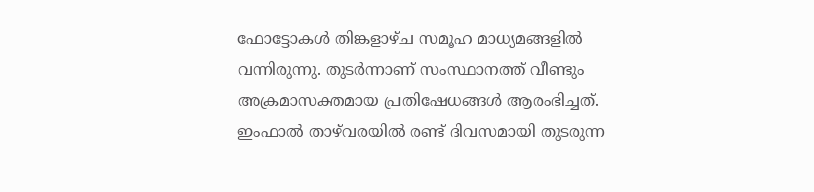ഫോട്ടോകൾ തിങ്കളാഴ്ച സമൂഹ മാധ്യമങ്ങളിൽ വന്നിരുന്നു. തുടർന്നാണ് സംസ്ഥാനത്ത് വീണ്ടും അക്രമാസക്തമായ പ്രതിഷേധങ്ങൾ ആരംഭിച്ചത്. ഇംഫാൽ താഴ്‌വരയിൽ രണ്ട് ദിവസമായി തുടരുന്ന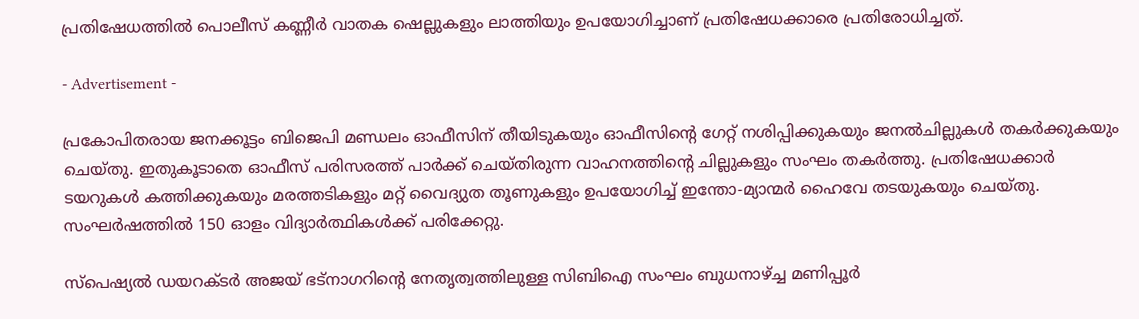പ്രതിഷേധത്തിൽ പൊലീസ് കണ്ണീർ വാതക ഷെല്ലുകളും ലാത്തിയും ഉപയോഗിച്ചാണ് പ്രതിഷേധക്കാരെ പ്രതിരോധിച്ചത്.

- Advertisement -

പ്രകോപിതരായ ജനക്കൂട്ടം ബിജെപി മണ്ഡലം ഓഫീസിന് തീയിടുകയും ഓഫീസിന്റെ ഗേറ്റ് നശിപ്പിക്കുകയും ജനൽചില്ലുകൾ തകർക്കുകയും ചെയ്തു. ഇതുകൂടാതെ ഓഫീസ് പരിസരത്ത് പാർക്ക് ചെയ്തിരുന്ന വാഹനത്തിന്റെ ചില്ലുകളും സംഘം തകർത്തു. പ്രതിഷേധക്കാർ ടയറുകൾ കത്തിക്കുകയും മരത്തടികളും മറ്റ് വൈദ്യുത തൂണുകളും ഉപയോഗിച്ച് ഇന്തോ-മ്യാന്മർ ഹൈവേ തടയുകയും ചെയ്തു. സംഘർഷത്തിൽ 150 ഓളം വിദ്യാർത്ഥികൾക്ക് പരിക്കേറ്റു.

സ്‌പെഷ്യൽ ഡയറക്ടർ അജയ് ഭട്‌നാഗറിന്റെ നേതൃത്വത്തിലുള്ള സിബിഐ സംഘം ബുധനാഴ്‌ച്ച മണിപ്പൂർ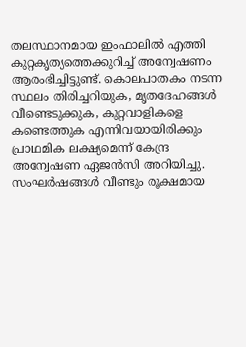തലസ്ഥാനമായ ഇംഫാലിൽ എത്തി കുറ്റകൃത്യത്തെക്കുറിച്ച് അന്വേഷണം ആരംഭിച്ചിട്ടുണ്ട്. കൊലപാതകം നടന്ന സ്ഥലം തിരിച്ചറിയുക, മൃതദേഹങ്ങൾ വീണ്ടെടുക്കുക, കുറ്റവാളികളെ കണ്ടെത്തുക എന്നിവയായിരിക്കും പ്രാഥമിക ലക്ഷ്യമെന്ന് കേന്ദ്ര അന്വേഷണ ഏജൻസി അറിയിച്ചു. സംഘർഷങ്ങൾ വീണ്ടും രൂക്ഷമായ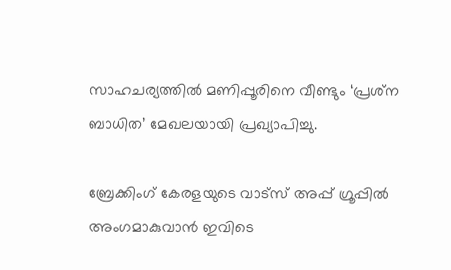സാഹചര്യത്തിൽ മണിപ്പൂരിനെ വീണ്ടും ‘പ്രശ്‌ന ബാധിത’ മേഖലയായി പ്രഖ്യാപിച്ചു.

ബ്രേക്കിംഗ് കേരളയുടെ വാട്സ് അപ്പ് ഗ്രൂപ്പിൽ അംഗമാകുവാൻ ഇവിടെ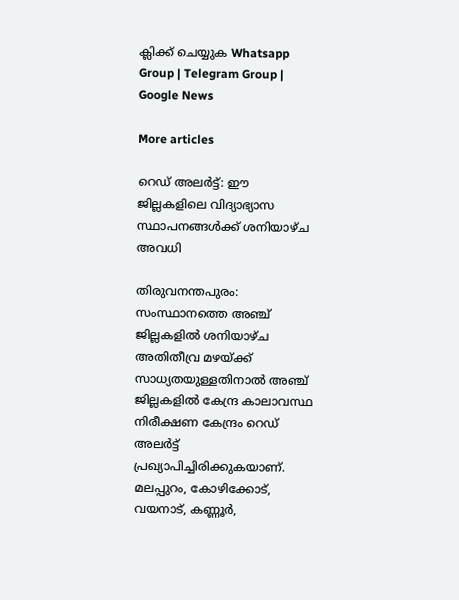ക്ലിക്ക് ചെയ്യുക Whatsapp Group | Telegram Group | Google News

More articles

റെഡ് അലർട്ട്: ഈ ജില്ലകളിലെ വിദ്യാഭ്യാസ സ്ഥാപനങ്ങൾക്ക് ശനിയാഴ്ച അവധി

തിരുവനന്തപുരം: സംസ്ഥാനത്തെ അഞ്ച് ജില്ലകളിൽ ശനിയാഴ്ച അതിതീവ്ര മഴയ്ക്ക് സാധ്യതയുള്ളതിനാൽ അഞ്ച് ജില്ലകളിൽ കേന്ദ്ര കാലാവസ്ഥ നിരീക്ഷണ കേന്ദ്രം റെഡ് അലർട്ട് പ്രഖ്യാപിച്ചിരിക്കുകയാണ്. മലപ്പുറം, കോഴിക്കോട്, വയനാട്, കണ്ണൂർ,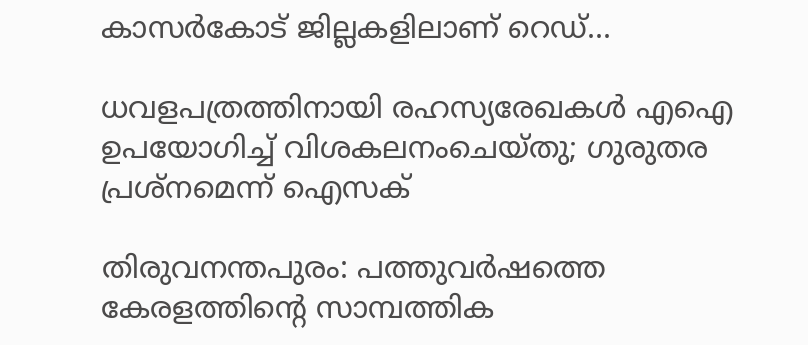കാസർകോട് ജില്ലകളിലാണ് റെഡ്...

ധവളപത്രത്തിനായി രഹസ്യരേഖകൾ എഐ ഉപയോഗിച്ച് വിശകലനംചെയ്തു; ഗുരുതര പ്രശ്‌നമെന്ന് ഐസക്

തിരുവനന്തപുരം: പത്തുവർഷത്തെ കേരളത്തിന്റെ സാമ്പത്തിക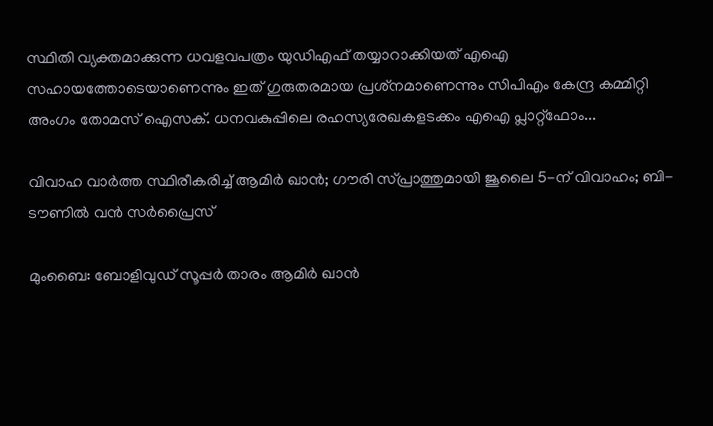സ്ഥിതി വ്യക്തമാക്കുന്ന ധവളവപത്രം യുഡിഎഫ് തയ്യാറാക്കിയത് എഐ സഹായത്തോടെയാണെന്നും ഇത് ഗുരുതരമായ പ്രശ്‌നമാണെന്നും സിപിഎം കേന്ദ്ര കമ്മിറ്റി അംഗം തോമസ് ഐസക്. ധനവകുപ്പിലെ രഹസ്യരേഖകളടക്കം എഐ പ്ലാറ്റ്‌ഫോം...

വിവാഹ വാർത്ത സ്ഥിരീകരിച്ച് ആമിർ ഖാൻ; ഗൗരി സ്പ്രാത്തുമായി ജൂലൈ 5-ന് വിവാഹം; ബി-ടൗണിൽ വൻ സർപ്രൈസ്

മുംബൈ: ബോളിവുഡ് സൂപ്പർ താരം ആമിർ ഖാൻ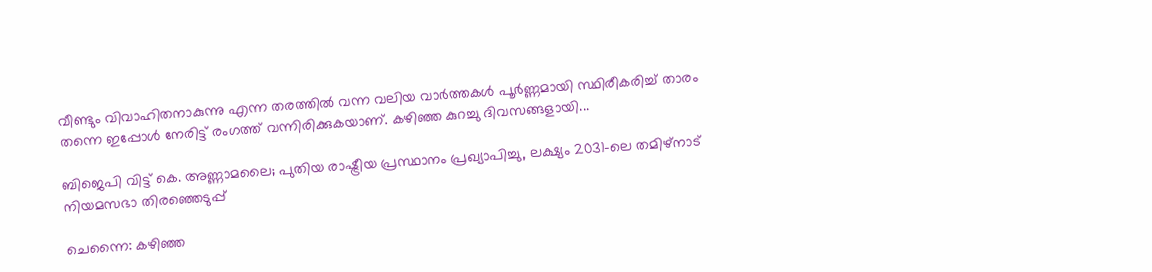വീണ്ടും വിവാഹിതനാകുന്നു എന്ന തരത്തിൽ വന്ന വലിയ വാർത്തകൾ പൂർണ്ണമായി സ്ഥിരീകരിച്ച് താരം തന്നെ ഇപ്പോൾ നേരിട്ട് രംഗത്ത് വന്നിരിക്കുകയാണ്. കഴിഞ്ഞ കുറച്ചു ദിവസങ്ങളായി...

ബിജെപി വിട്ട് കെ. അണ്ണാമലൈ; പുതിയ രാഷ്ട്രീയ പ്രസ്ഥാനം പ്രഖ്യാപിച്ചു, ലക്ഷ്യം 2031-ലെ തമിഴ്‌നാട് നിയമസഭാ തിരഞ്ഞെടുപ്പ്

ചെന്നൈ: കഴിഞ്ഞ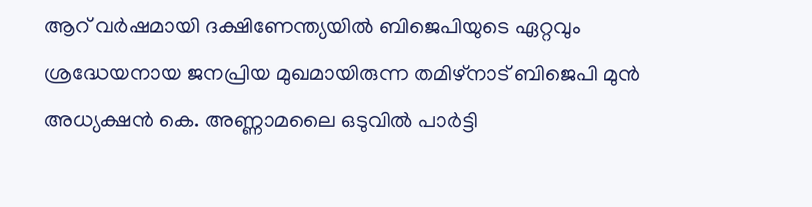ആറ് വർഷമായി ദക്ഷിണേന്ത്യയിൽ ബിജെപിയുടെ ഏറ്റവും ശ്രദ്ധേയനായ ജനപ്രിയ മുഖമായിരുന്ന തമിഴ്‌നാട് ബിജെപി മുൻ അധ്യക്ഷൻ കെ. അണ്ണാമലൈ ഒടുവിൽ പാർട്ടി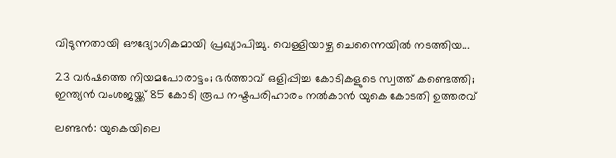വിടുന്നതായി ഔദ്യോഗികമായി പ്രഖ്യാപിച്ചു. വെള്ളിയാഴ്ച ചെന്നൈയിൽ നടത്തിയ...

23 വർഷത്തെ നിയമപോരാട്ടം; ഭർത്താവ് ഒളിപ്പിച്ച കോടികളുടെ സ്വത്ത് കണ്ടെത്തി; ഇന്ത്യൻ വംശജയ്ക്ക് 85 കോടി രൂപ നഷ്ടപരിഹാരം നൽകാൻ യുകെ കോടതി ഉത്തരവ്

ലണ്ടൻ: യുകെയിലെ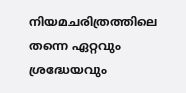നിയമചരിത്രത്തിലെ തന്നെ ഏറ്റവും ശ്രദ്ധേയവും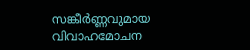സങ്കീർണ്ണവുമായ വിവാഹമോചന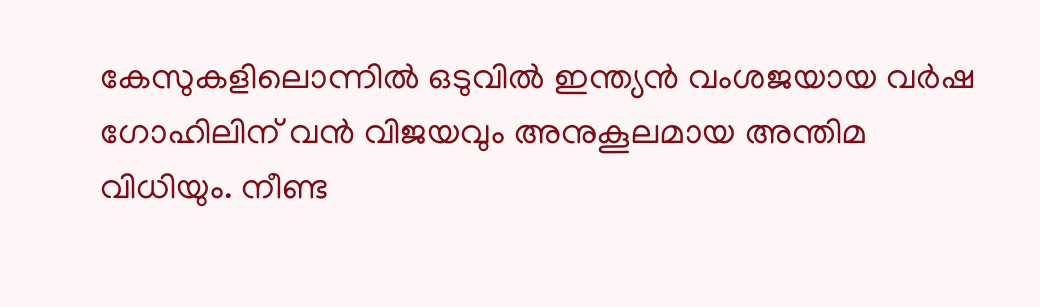കേസുകളിലൊന്നിൽ ഒടുവിൽ ഇന്ത്യൻ വംശജയായ വർഷ ഗോഹിലിന് വൻ വിജയവും അനുകൂലമായ അന്തിമ വിധിയും. നീണ്ട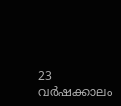23 വർഷക്കാലം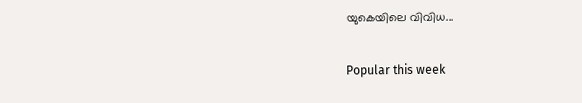യുകെയിലെ വിവിധ...

Popular this week